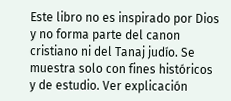Este libro no es inspirado por Dios y no forma parte del canon cristiano ni del Tanaj judío. Se muestra solo con fines históricos y de estudio. Ver explicación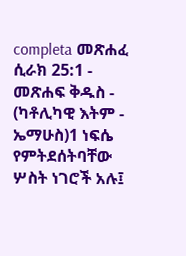completa መጽሐፈ ሲራክ 25:1 - መጽሐፍ ቅዱስ - (ካቶሊካዊ እትም - ኤማሁስ)1 ነፍሴ የምትደሰትባቸው ሦስት ነገሮች አሉ፤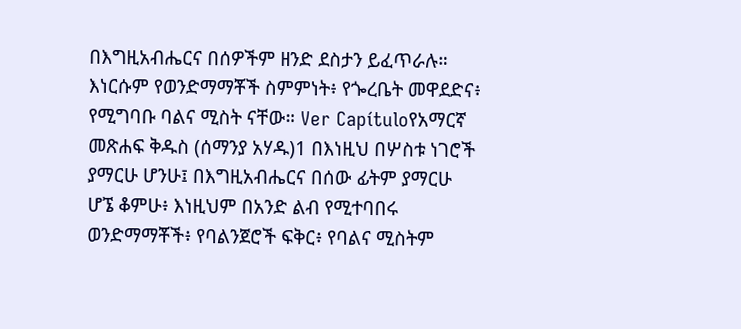በእግዚአብሔርና በሰዎችም ዘንድ ደስታን ይፈጥራሉ። እነርሱም የወንድማማቾች ስምምነት፥ የጐረቤት መዋደድና፥ የሚግባቡ ባልና ሚስት ናቸው። Ver Capítuloየአማርኛ መጽሐፍ ቅዱስ (ሰማንያ አሃዱ)1 በእነዚህ በሦስቱ ነገሮች ያማርሁ ሆንሁ፤ በእግዚአብሔርና በሰው ፊትም ያማርሁ ሆኜ ቆምሁ፥ እነዚህም በአንድ ልብ የሚተባበሩ ወንድማማቾች፥ የባልንጀሮች ፍቅር፥ የባልና ሚስትም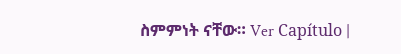ስምምነት ናቸው። Ver Capítulo |